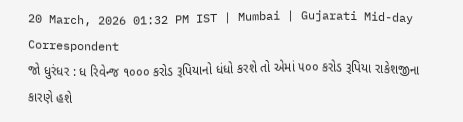20 March, 2026 01:32 PM IST | Mumbai | Gujarati Mid-day Correspondent
જો ધુરંધર : ધ રિવેન્જ ૧૦૦૦ કરોડ રૂપિયાનો ધંધો કરશે તો એમાં ૫૦૦ કરોડ રૂપિયા રાકેશજીના કારણે હશે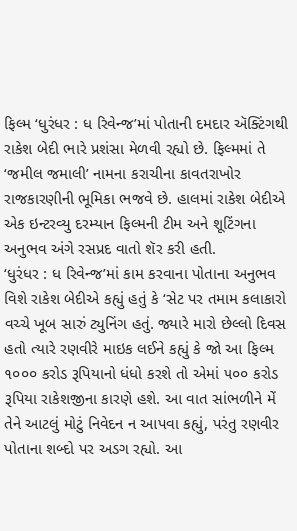ફિલ્મ ‘ધુરંધર : ધ રિવેન્જ’માં પોતાની દમદાર ઍક્ટિંગથી રાકેશ બેદી ભારે પ્રશંસા મેળવી રહ્યો છે. ફિલ્મમાં તે ‘જમીલ જમાલી’ નામના કરાચીના કાવતરાખોર રાજકારણીની ભૂમિકા ભજવે છે. હાલમાં રાકેશ બેદીએ એક ઇન્ટરવ્યુ દરમ્યાન ફિલ્મની ટીમ અને શૂટિંગના અનુભવ અંગે રસપ્રદ વાતો શૅર કરી હતી.
‘ધુરંધર : ધ રિવેન્જ’માં કામ કરવાના પોતાના અનુભવ વિશે રાકેશ બેદીએ કહ્યું હતું કે ‘સેટ પર તમામ કલાકારો વચ્ચે ખૂબ સારું ટ્યુનિંગ હતું. જ્યારે મારો છેલ્લો દિવસ હતો ત્યારે રણવીરે માઇક લઈને કહ્યું કે જો આ ફિલ્મ ૧૦૦૦ કરોડ રૂપિયાનો ધંધો કરશે તો એમાં ૫૦૦ કરોડ રૂપિયા રાકેશજીના કારણે હશે. આ વાત સાંભળીને મેં તેને આટલું મોટું નિવેદન ન આપવા કહ્યું, પરંતુ રણવીર પોતાના શબ્દો પર અડગ રહ્યો. આ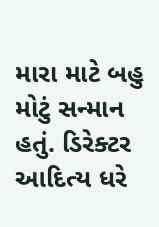મારા માટે બહુ મોટું સન્માન હતું. ડિરેક્ટર આદિત્ય ધરે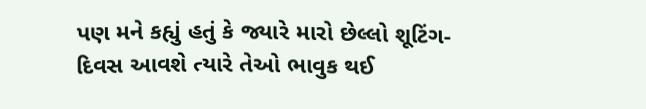પણ મને કહ્યું હતું કે જ્યારે મારો છેલ્લો શૂટિંગ-દિવસ આવશે ત્યારે તેઓ ભાવુક થઈ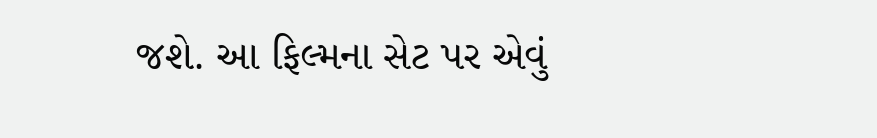જશે. આ ફિલ્મના સેટ પર એવું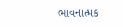ભાવનાત્મક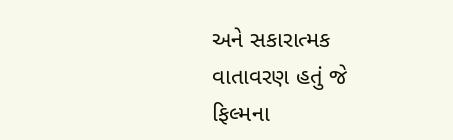અને સકારાત્મક વાતાવરણ હતું જે ફિલ્મના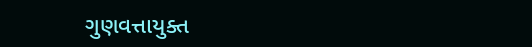ગુણવત્તાયુક્ત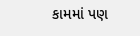કામમાં પણ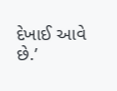દેખાઈ આવે છે.’